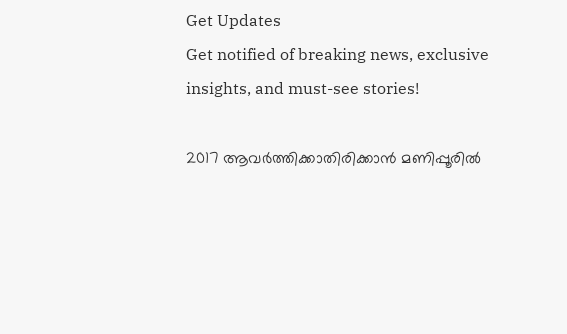Get Updates
Get notified of breaking news, exclusive insights, and must-see stories!

2017 ആവർത്തിക്കാതിരിക്കാൻ മണിപ്പൂരിൽ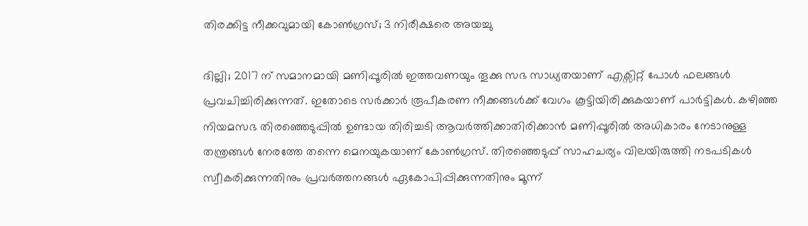തിരക്കിട്ട നീക്കവുമായി കോൺഗ്രസ്; 3 നിരീക്ഷരെ അയച്ചു

ദില്ലി; 2017 ന് സമാനമായി മണിപ്പൂരിൽ ഇത്തവണയും തൂക്കു സഭ സാധ്യതയാണ് എക്സിറ്റ് പോൾ ഫലങ്ങൾ പ്രവചിച്ചിരിക്കുന്നത്. ഇതോടെ സർക്കാർ രൂപീകരണ നീക്കങ്ങൾക്ക് വേഗം കൂട്ടിയിരിക്കുകയാണ് പാർട്ടികൾ. കഴിഞ്ഞ നിയമസഭ തിരഞ്ഞെടുപ്പിൽ ഉണ്ടായ തിരിച്ചടി ആവർത്തിക്കാതിരിക്കാൻ മണിപ്പൂരിൽ അധികാരം നേടാനുള്ള തന്ത്രങ്ങൾ നേരത്തേ തന്നെ മെനയുകയാണ് കോൺഗ്രസ്. തിരഞ്ഞെടുപ്പ് സാഹചര്യം വിലയിരുത്തി നടപടികൾ സ്വീകരിക്കുന്നതിനും പ്രവർത്തനങ്ങൾ ഏകോപിപ്പിക്കുന്നതിനും മൂന്ന്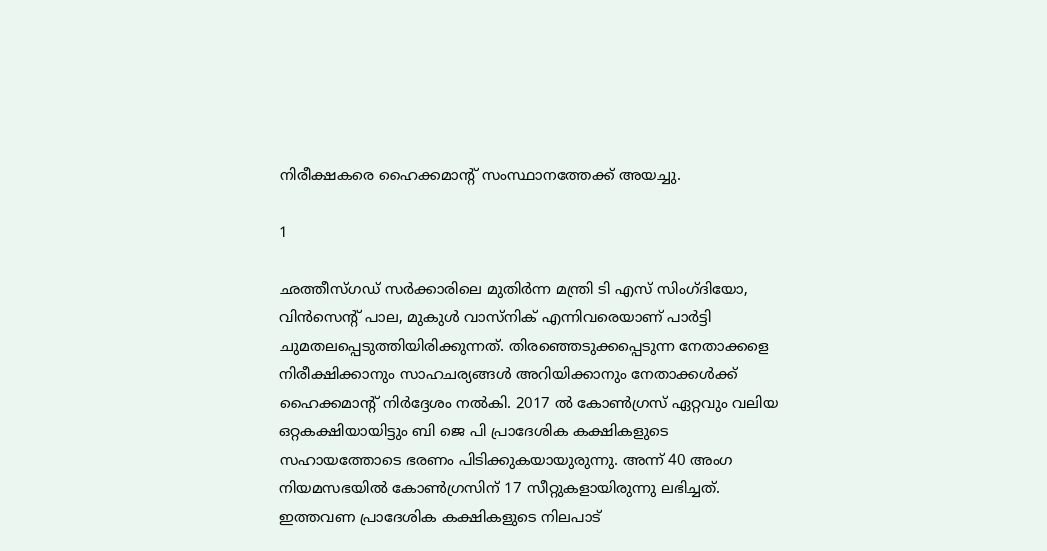നിരീക്ഷകരെ ഹൈക്കമാന്റ് സംസ്ഥാനത്തേക്ക് അയച്ചു.

1

ഛത്തീസ്ഗഡ് സർക്കാരിലെ മുതിർന്ന മന്ത്രി ടി എസ് സിംഗ്ദിയോ, വിൻസെന്റ് പാല, മുകുൾ വാസ്‌നിക് എന്നിവരെയാണ് പാർട്ടി ചുമതലപ്പെടുത്തിയിരിക്കുന്നത്. തിരഞ്ഞെടുക്കപ്പെടുന്ന നേതാക്കളെ നിരീക്ഷിക്കാനും സാഹചര്യങ്ങൾ അറിയിക്കാനും നേതാക്കൾക്ക് ഹൈക്കമാന്റ് നിർദ്ദേശം നൽകി. 2017 ൽ കോൺഗ്രസ് ഏറ്റവും വലിയ ഒറ്റകക്ഷിയായിട്ടും ബി ജെ പി പ്രാദേശിക കക്ഷികളുടെ സഹായത്തോടെ ഭരണം പിടിക്കുകയായുരുന്നു. അന്ന് 40 അംഗ നിയമസഭയിൽ കോൺഗ്രസിന് 17 സീറ്റുകളായിരുന്നു ലഭിച്ചത്. ഇത്തവണ പ്രാദേശിക കക്ഷികളുടെ നിലപാട്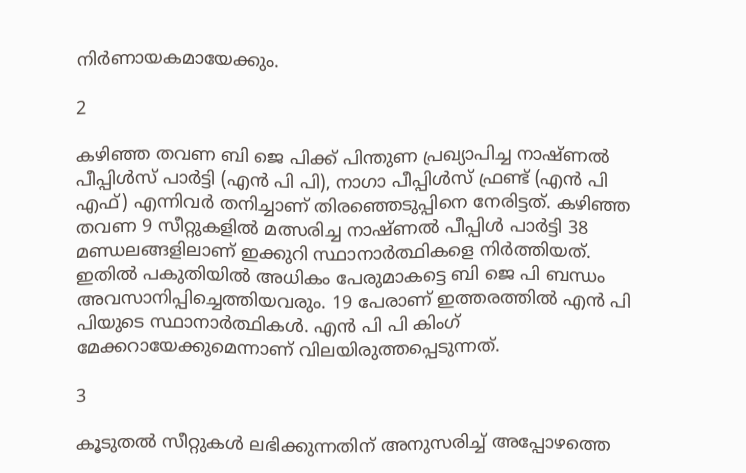നിർണായകമായേക്കും.

2

കഴിഞ്ഞ തവണ ബി ജെ പിക്ക് പിന്തുണ പ്രഖ്യാപിച്ച നാഷ്ണൽ പീപ്പിൾസ് പാർട്ടി (എൻ പി പി), നാഗാ പീപ്പിൾസ് ഫ്രണ്ട് (എൻ പി എഫ്) എന്നിവർ തനിച്ചാണ് തിരഞ്ഞെടുപ്പിനെ നേരിട്ടത്. കഴിഞ്ഞ തവണ 9 സീറ്റുകളിൽ മത്സരിച്ച നാഷ്ണൽ പീപ്പിൾ പാർട്ടി 38 മണ്ഡലങ്ങളിലാണ് ഇക്കുറി സ്ഥാനാർത്ഥികളെ നിർത്തിയത്. ഇതിൽ പകുതിയിൽ അധികം പേരുമാകട്ടെ ബി ജെ പി ബന്ധം അവസാനിപ്പിച്ചെത്തിയവരും. 19 പേരാണ് ഇത്തരത്തിൽ എൻ പി പിയുടെ സ്ഥാനാർത്ഥികൾ. എൻ പി പി കിംഗ് മേക്കറായേക്കുമെന്നാണ് വിലയിരുത്തപ്പെടുന്നത്.

3

കൂടുതൽ സീറ്റുകൾ ലഭിക്കുന്നതിന് അനുസരിച്ച് അപ്പോഴത്തെ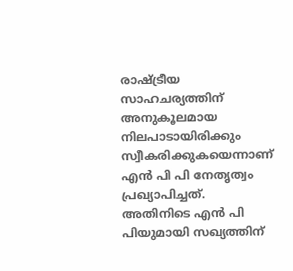രാഷ്ട്രീയ സാഹചര്യത്തിന് അനുകൂലമായ നിലപാടായിരിക്കും സ്വീകരിക്കുകയെന്നാണ് എൻ പി പി നേതൃത്വം പ്രഖ്യാപിച്ചത്. അതിനിടെ എൻ പി പിയുമായി സഖ്യത്തിന്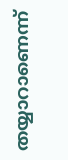തയ്യാറാണെന്ന്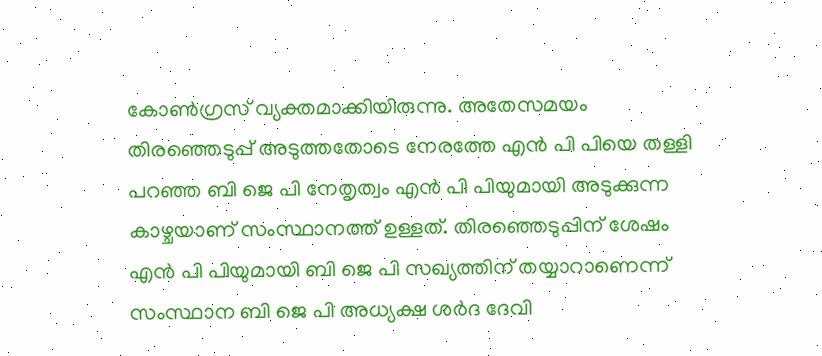കോൺഗ്രസ് വ്യക്തമാക്കിയിരുന്നു. അതേസമയം തിരഞ്ഞെടുപ്പ് അടുത്തതോടെ നേരത്തേ എൻ പി പിയെ തള്ളി പറഞ്ഞ ബി ജെ പി നേതൃത്വം എൻ പി പിയുമായി അടുക്കുന്ന കാഴ്ചയാണ് സംസ്ഥാനത്ത് ഉള്ളത്. തിരഞ്ഞെടുപ്പിന് ശേഷം എൻ പി പിയുമായി ബി ജെ പി സഖ്യത്തിന് തയ്യാറാണെന്ന് സംസ്ഥാന ബി ജെ പി അധ്യക്ഷ ശർദ ദേവി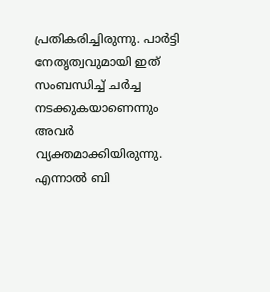പ്രതികരിച്ചിരുന്നു. പാർട്ടി നേതൃത്വവുമായി ഇത് സംബന്ധിച്ച് ചർച്ച നടക്കുകയാണെന്നും അവർ വ്യക്തമാക്കിയിരുന്നു. എന്നാൽ ബി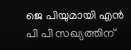ജെ പിയുമായി എൻ പി പി സഖ്യത്തിന്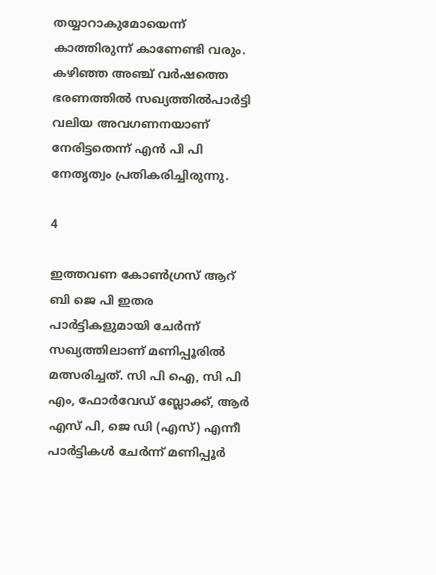തയ്യാറാകുമോയെന്ന് കാത്തിരുന്ന് കാണേണ്ടി വരും. കഴിഞ്ഞ അഞ്ച് വർഷത്തെ ഭരണത്തിൽ സഖ്യത്തിൽപാർട്ടി വലിയ അവഗണനയാണ് നേരിട്ടതെന്ന് എൻ പി പി നേതൃത്വം പ്രതികരിച്ചിരുന്നു.

4

ഇത്തവണ കോൺഗ്രസ് ആറ് ബി ജെ പി ഇതര പാർട്ടികളുമായി ചേർന്ന് സഖ്യത്തിലാണ് മണിപ്പൂരിൽ മത്സരിച്ചത്. സി പി ഐ, സി പി എം, ഫോർവേഡ് ബ്ലോക്ക്, ആർ എസ് പി, ജെ ഡി (എസ്) എന്നീ പാർട്ടികൾ ചേർന്ന് മണിപ്പൂർ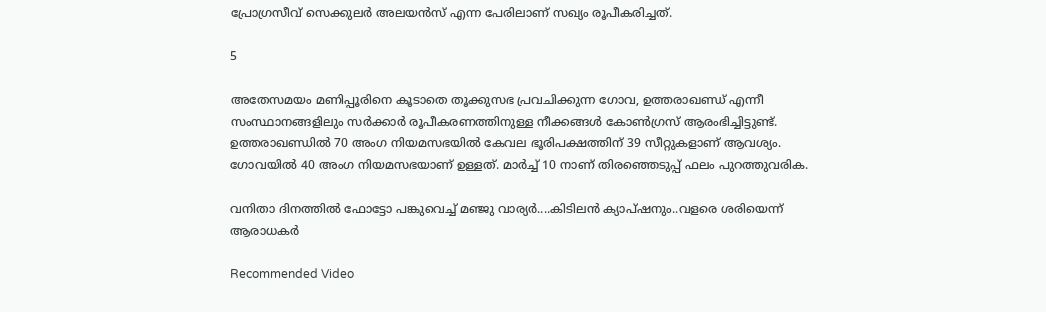പ്രോഗ്രസീവ് സെക്കുലർ അലയൻസ് എന്ന പേരിലാണ് സഖ്യം രൂപീകരിച്ചത്.

5

അതേസമയം മണിപ്പൂരിനെ കൂടാതെ തൂക്കുസഭ പ്രവചിക്കുന്ന ഗോവ, ഉത്തരാഖണ്ഡ് എന്നീ സംസ്ഥാനങ്ങളിലും സർക്കാർ രൂപീകരണത്തിനുള്ള നീക്കങ്ങൾ കോൺഗ്രസ് ആരംഭിച്ചിട്ടുണ്ട്. ഉത്തരാഖണ്ഡിൽ 70 അംഗ നിയമസഭയിൽ കേവല ഭൂരിപക്ഷത്തിന് 39 സീറ്റുകളാണ് ആവശ്യം. ഗോവയിൽ 40 അംഗ നിയമസഭയാണ് ഉള്ളത്. മാർച്ച് 10 നാണ് തിരഞ്ഞെടുപ്പ് ഫലം പുറത്തുവരിക.

വനിതാ ദിനത്തിൽ ഫോട്ടോ പങ്കുവെച്ച് മഞ്ജു വാര്യർ....കിടിലൻ ക്യാപ്ഷനും..വളരെ ശരിയെന്ന് ആരാധകർ

Recommended Video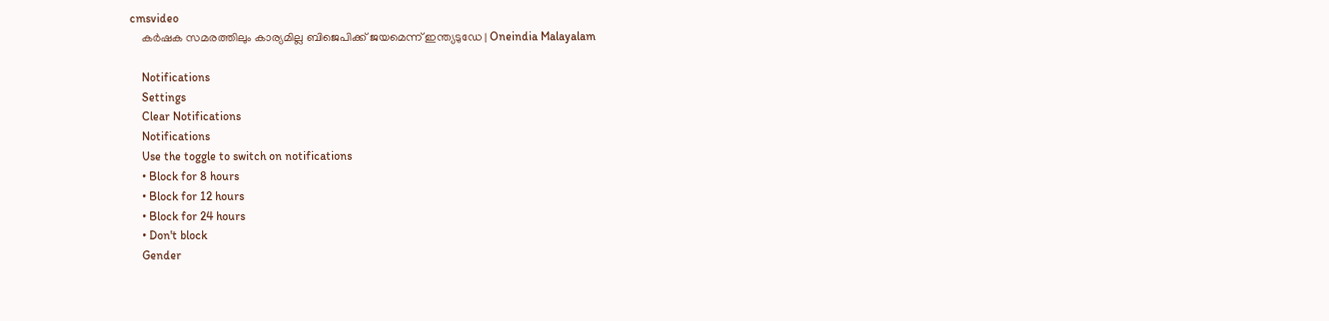cmsvideo
    കർഷക സമരത്തിലും കാര്യമില്ല ബിജെപിക്ക് ജയമെന്ന് ഇന്ത്യടുഡേ | Oneindia Malayalam

    Notifications
    Settings
    Clear Notifications
    Notifications
    Use the toggle to switch on notifications
    • Block for 8 hours
    • Block for 12 hours
    • Block for 24 hours
    • Don't block
    Gender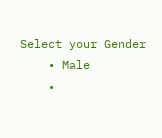Select your Gender
    • Male
    •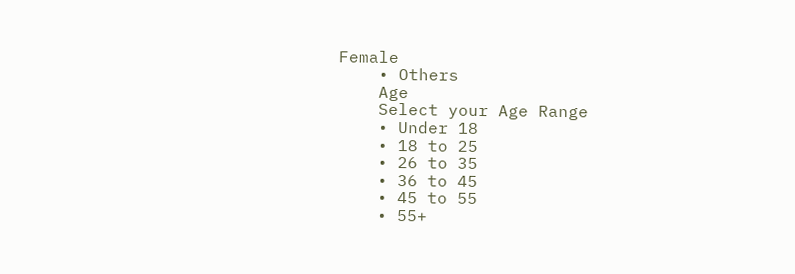Female
    • Others
    Age
    Select your Age Range
    • Under 18
    • 18 to 25
    • 26 to 35
    • 36 to 45
    • 45 to 55
    • 55+